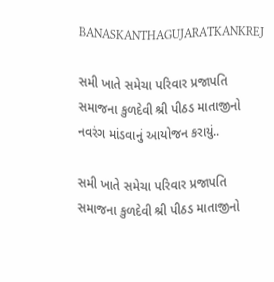BANASKANTHAGUJARATKANKREJ

સમી ખાતે સમેચા પરિવાર પ્રજાપતિ સમાજના કુળદેવી શ્રી પીઠડ માતાજીનો નવરંગ માંડવાનું આયોજન કરાયું..

સમી ખાતે સમેચા પરિવાર પ્રજાપતિ સમાજના કુળદેવી શ્રી પીઠડ માતાજીનો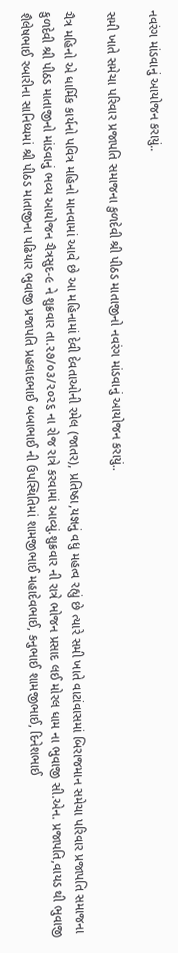નવરંગ માંડવાનું આયોજન કરાયું..

સમી ખાતે સમેચા પરિવાર પ્રજાપતિ સમાજના કુળદેવી શ્રી પીઠડ માતાજીનો નવરંગ માંડવાનું આયોજન કરાયું..

ચૈત્ર મહિનો એ ધાર્મિક કાર્યનો પવિત્ર મહિનો માનવામાં આવે છે આ મહિનામાં દેવી દેવતાઓની રમેલ (જાતર), પ્રતિષ્ઠા,યજ્ઞનું વધુ મહત્વ રહ્યું છે ત્યારે સમી ખાતે વાટાંવાસમાં બિરાજમાન સમેચા પરિવાર પ્રજાપતિ સમાજના કુળદેવી શ્રી પીઠડ માતાજીનો માંડવાનું ભવ્ય આયોજન ચૈત્રસુદ-૯ ને શુક્રવાર તા.૨૭/૦૩/૨૦૨૬ ના રોજ રાત્રે કરવામાં આવ્યું.શુક્રવાર ની રાત્રે ભોજન પ્રસાદ લઈ મોરલ ધામ ના ભુવાજી સી.એન. પ્રજાપતિ,વાયડ થી ભુવાજી શૈલેષભાઈ રબારીના સાનિધ્યમાં શ્રી પીઠડ માતાજીના પઢિયાર ભુવાજી પ્રજાપતિ પ્રહલાદભાઈ બબાભાઈ ની ઉપસ્થિતિમાં શામજીભાઈ મહાદેવભાઈ, કનુભાઈ શામજીભાઈ, દિનેશભાઈ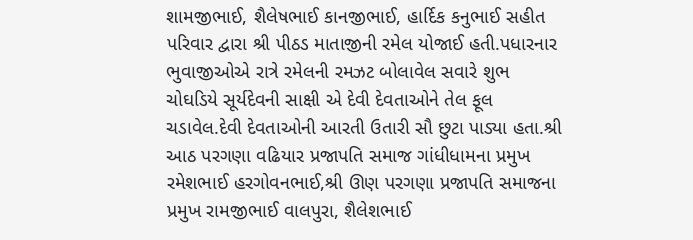શામજીભાઈ, શૈલેષભાઈ કાનજીભાઈ, હાર્દિક કનુભાઈ સહીત પરિવાર દ્વારા શ્રી પીઠડ માતાજીની રમેલ યોજાઈ હતી.પધારનાર ભુવાજીઓએ રાત્રે રમેલની રમઝટ બોલાવેલ સવારે શુભ ચોઘડિયે સૂર્યદેવની સાક્ષી એ દેવી દેવતાઓને તેલ ફૂલ ચડાવેલ.દેવી દેવતાઓની આરતી ઉતારી સૌ છુટા પાડ્યા હતા.શ્રી આઠ પરગણા વઢિયાર પ્રજાપતિ સમાજ ગાંધીધામના પ્રમુખ રમેશભાઈ હરગોવનભાઈ,શ્રી ઊણ પરગણા પ્રજાપતિ સમાજના પ્રમુખ રામજીભાઈ વાલપુરા, શૈલેશભાઈ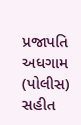પ્રજાપતિ અધગામ (પોલીસ) સહીત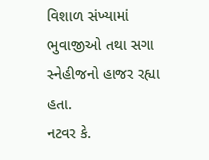વિશાળ સંખ્યામાં ભુવાજીઓ તથા સગા સ્નેહીજનો હાજર રહ્યા હતા.
નટવર કે.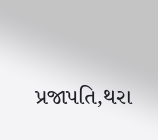પ્રજાપતિ,થરા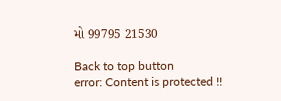મો 99795 21530

Back to top button
error: Content is protected !!